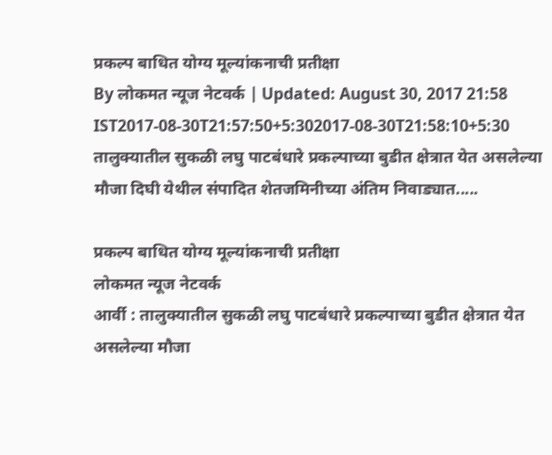प्रकल्प बाधित योग्य मूल्यांकनाची प्रतीक्षा
By लोकमत न्यूज नेटवर्क | Updated: August 30, 2017 21:58 IST2017-08-30T21:57:50+5:302017-08-30T21:58:10+5:30
तालुक्यातील सुकळी लघु पाटबंधारे प्रकल्पाच्या बुडीत क्षेत्रात येत असलेल्या मौजा दिघी येथील संपादित शेतजमिनीच्या अंतिम निवाड्यात.....

प्रकल्प बाधित योग्य मूल्यांकनाची प्रतीक्षा
लोकमत न्यूज नेटवर्क
आर्वी : तालुक्यातील सुकळी लघु पाटबंधारे प्रकल्पाच्या बुडीत क्षेत्रात येत असलेल्या मौजा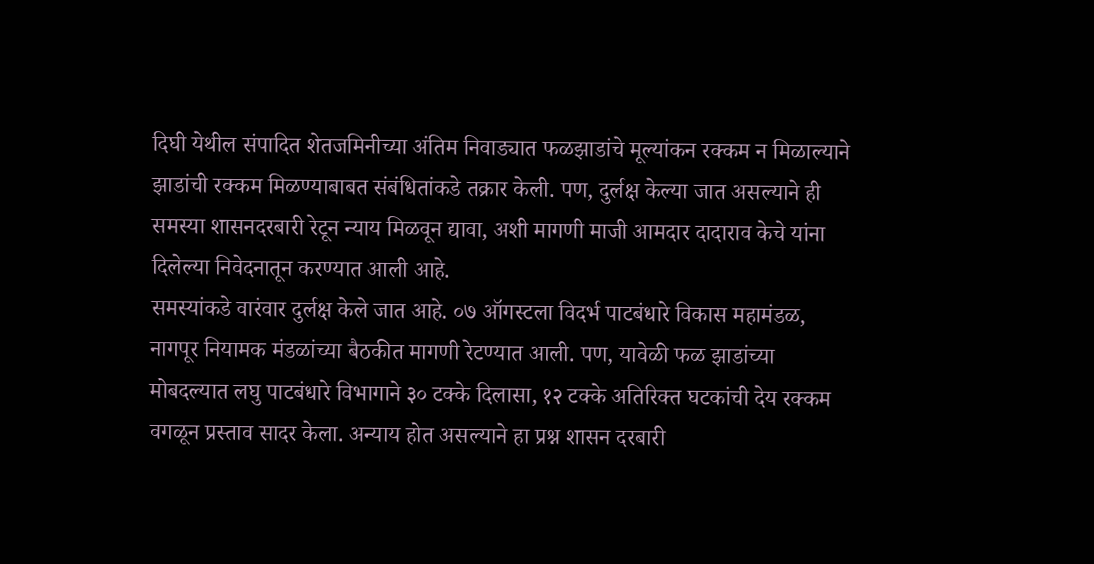दिघी येथील संपादित शेतजमिनीच्या अंतिम निवाड्यात फळझाडांचे मूल्यांकन रक्कम न मिळाल्याने झाडांची रक्कम मिळण्याबाबत संबंधितांकडे तक्रार केली. पण, दुर्लक्ष केल्या जात असल्याने ही समस्या शासनदरबारी रेटून न्याय मिळवून द्यावा, अशी मागणी माजी आमदार दादाराव केचे यांना दिलेल्या निवेदनातून करण्यात आली आहे.
समस्यांकडे वारंवार दुर्लक्ष केले जात आहे. ०७ ऑगस्टला विदर्भ पाटबंधारे विकास महामंडळ, नागपूर नियामक मंडळांच्या बैठकीत मागणी रेटण्यात आली. पण, यावेळी फळ झाडांच्या मोबदल्यात लघु पाटबंधारे विभागाने ३० टक्के दिलासा, १२ टक्के अतिरिक्त घटकांची देय रक्कम वगळून प्रस्ताव सादर केला. अन्याय होत असल्याने हा प्रश्न शासन दरबारी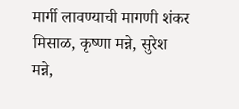मार्गी लावण्याची मागणी शंकर मिसाळ, कृष्णा मन्ने, सुरेश मन्ने,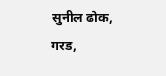सुनील ढोक, गरड,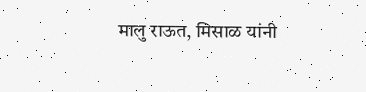मालु राऊत, मिसाळ यांनी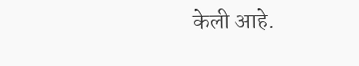केली आहे.